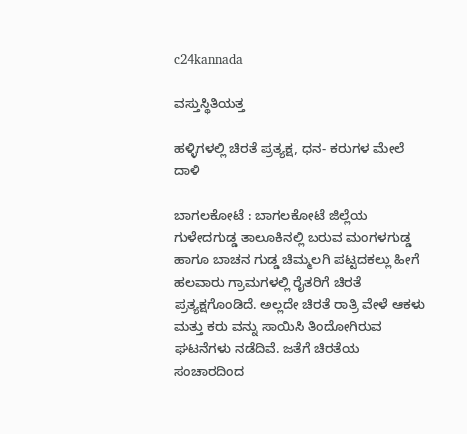c24kannada

ವಸ್ತುಸ್ಥಿತಿಯತ್ತ

ಹಳ್ಳಿಗಳಲ್ಲಿ ಚಿರತೆ ಪ್ರತ್ಯಕ್ಷ, ಧನ- ಕರುಗಳ ಮೇಲೆ ದಾಳಿ

ಬಾಗಲಕೋಟೆ : ಬಾಗಲಕೋಟೆ ಜಿಲ್ಲೆಯ ಗುಳೇದಗುಡ್ಡ ತಾಲೂಕಿನಲ್ಲಿ ಬರುವ ಮಂಗಳಗುಡ್ಡ ಹಾಗೂ ಬಾಚನ ಗುಡ್ಡ ಚಿಮ್ಮಲಗಿ ಪಟ್ಟದಕಲ್ಲು ಹೀಗೆ ಹಲವಾರು ಗ್ರಾಮಗಳಲ್ಲಿ ರೈತರಿಗೆ ಚಿರತೆ ಪ್ರತ್ಯಕ್ಷಗೊಂಡಿದೆ‌‌‌. ಅಲ್ಲದೇ ಚಿರತೆ ರಾತ್ರಿ ವೇಳೆ ಆಕಳು ಮತ್ತು ಕರು ವನ್ನು ಸಾಯಿಸಿ ತಿಂದೋಗಿರುವ ಘಟನೆಗಳು ನಡೆದಿವೆ. ಜತೆಗೆ ಚಿರತೆಯ ಸಂಚಾರದಿಂದ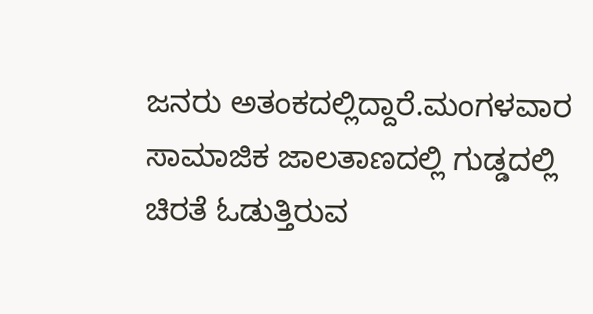ಜನರು ಅತಂಕದಲ್ಲಿದ್ದಾರೆ.ಮಂಗಳವಾರ ಸಾಮಾಜಿಕ ಜಾಲತಾಣದಲ್ಲಿ ಗುಡ್ಡದಲ್ಲಿ ಚಿರತೆ ಓಡುತ್ತಿರುವ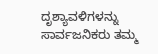ದೃಶ್ಯಾವಳಿಗಳನ್ನು ಸಾರ್ವಜನಿಕರು ತಮ್ಮ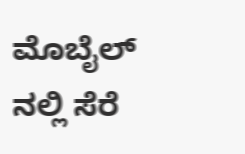ಮೊಬೈಲ್ ನಲ್ಲಿ ಸೆರೆ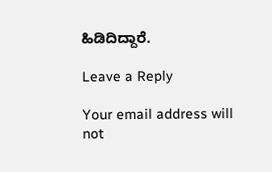ಹಿಡಿದಿದ್ದಾರೆ.

Leave a Reply

Your email address will not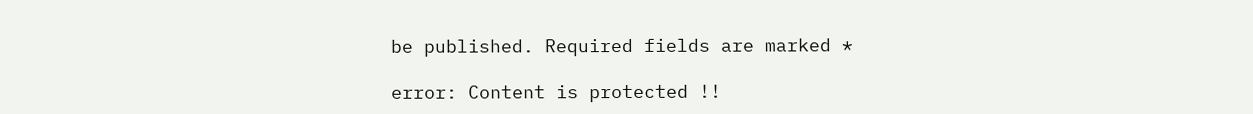be published. Required fields are marked *

error: Content is protected !!